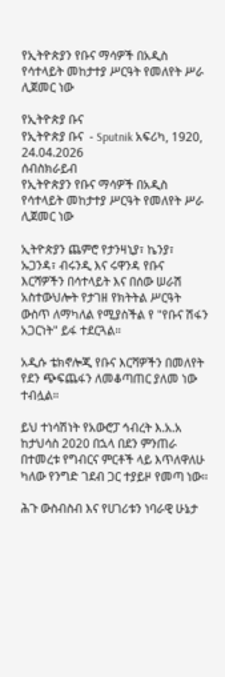የኢትዮጵያን የቡና ማሳዎች በአዲስ የሳተላይት መከታተያ ሥርዓት የመለየት ሥራ ሊጀመር ነው

የኢትዮጵያ ቡና
የኢትዮጵያ ቡና  - Sputnik አፍሪካ, 1920, 24.04.2026
ሰብስክራይብ
የኢትዮጵያን የቡና ማሳዎች በአዲስ የሳተላይት መከታተያ ሥርዓት የመለየት ሥራ ሊጀመር ነው

ኢትዮጵያን ጨምሮ የታንዛኒያ፣ ኬንያ፣ ኡጋንዳ፣ ብሩንዲ እና ሩዋንዳ የቡና እርሻዎችን በሳተላይት እና በሰው ሠራሽ አስተውህሎት የታገዘ የክትትል ሥርዓት ውስጥ ለማካለል የሚያስችል የ "የቡና ሽፋን አጋርነት" ይፋ ተደርጓል።

አዲሱ ቴክኖሎጂ የቡና እርሻዎችን በመለየት የደን ጭፍጨፋን ለመቆጣጠር ያለመ ነው ተብሏል።

ይህ ተነሳሽነት የአውሮፓ ኅብረት እ.አ.አ ከታህሳስ 2020 በኋላ በደን ምንጠራ በተመረቱ የግብርና ምርቶች ላይ እጥለዋለሁ ካለው የንግድ ገደብ ጋር ተያይዞ የመጣ ነው፡፡

ሕጉ ውስብስብ እና የሀገሪቱን ነባራዊ ሁኔታ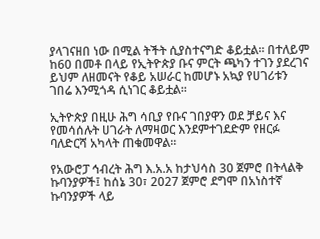ያላገናዘበ ነው በሚል ትችት ሲያስተናግድ ቆይቷል፡፡ በተለይም ከ60 በመቶ በላይ የኢትዮጵያ ቡና ምርት ጫካን ተገን ያደረገና ይህም ለዘመናት የቆይ አሠራር ከመሆኑ አኳያ የሀገሪቱን ገበሬ እንሚጎዳ ሲነገር ቆይቷል፡፡

ኢትዮጵያ በዚሁ ሕግ ሳቢያ የቡና ገበያዋን ወደ ቻይና እና የመሳሰሉት ሀገራት ለማዛወር እንደምተገደድም የዘርፉ ባለድርሻ አካላት ጠቁመዋል፡፡

የአውሮፓ ኅብረት ሕግ እ.አ.አ ከታህሳስ 30 ጀምሮ በትላልቅ ኩባንያዎች፤ ከሰኔ 30፣ 2027 ጀምሮ ደግሞ በአነስተኛ ኩባንያዎች ላይ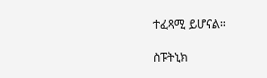ተፈጻሚ ይሆናል።

ስፑትኒክ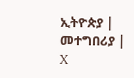ኢትዮጵያ | መተግበሪያ | X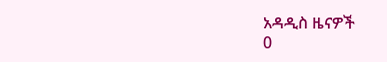አዳዲስ ዜናዎች
0